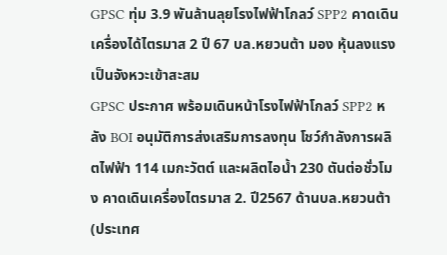GPSC ทุ่ม 3.9 พันล้านลุยโรงไฟฟ้าโกลว์ SPP2 คาดเดินเครื่องได้ไตรมาส 2 ปี 67 บล.หยวนต้า มอง หุ้นลงแรงเป็นจังหวะเข้าสะสม
GPSC ประกาศ พร้อมเดินหน้าโรงไฟฟ้าโกลว์ SPP2 หลัง BOI อนุมัติการส่งเสริมการลงทุน โชว์กำลังการผลิตไฟฟ้า 114 เมกะวัตต์ และผลิตไอน้ำ 230 ตันต่อชั่วโมง คาดเดินเครื่องไตรมาส 2. ปี2567 ด้านบล.หยวนต้า (ประเทศ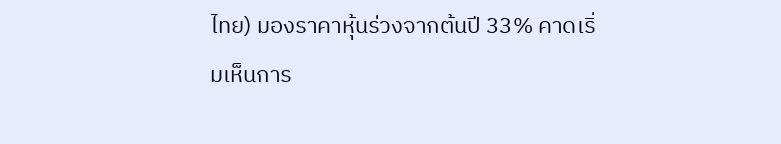ไทย) มองราคาหุ้นร่วงจากต้นปี 33% คาดเริ่มเห็นการ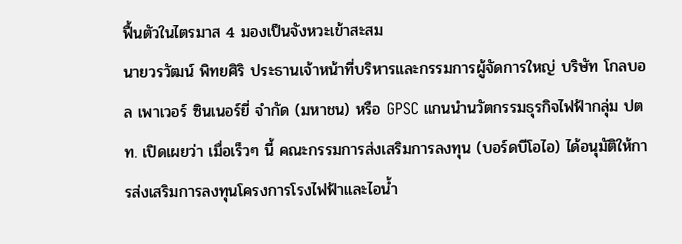ฟื้นตัวในไตรมาส 4 มองเป็นจังหวะเข้าสะสม
นายวรวัฒน์ พิทยศิริ ประธานเจ้าหน้าที่บริหารและกรรมการผู้จัดการใหญ่ บริษัท โกลบอล เพาเวอร์ ซินเนอร์ยี่ จำกัด (มหาชน) หรือ GPSC แกนนำนวัตกรรมธุรกิจไฟฟ้ากลุ่ม ปตท. เปิดเผยว่า เมื่อเร็วๆ นี้ คณะกรรมการส่งเสริมการลงทุน (บอร์ดบีโอไอ) ได้อนุมัติให้การส่งเสริมการลงทุนโครงการโรงไฟฟ้าและไอน้ำ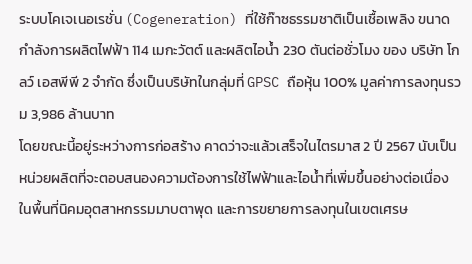ระบบโคเจเนอเรชั่น (Cogeneration) ที่ใช้ก๊าซธรรมชาติเป็นเชื้อเพลิง ขนาดกำลังการผลิตไฟฟ้า 114 เมกะวัตต์ และผลิตไอน้ำ 230 ตันต่อชั่วโมง ของ บริษัท โกลว์ เอสพีพี 2 จำกัด ซึ่งเป็นบริษัทในกลุ่มที่ GPSC ถือหุ้น 100% มูลค่าการลงทุนรวม 3,986 ล้านบาท
โดยขณะนี้อยู่ระหว่างการก่อสร้าง คาดว่าจะแล้วเสร็จในไตรมาส 2 ปี 2567 นับเป็นหน่วยผลิตที่จะตอบสนองความต้องการใช้ไฟฟ้าและไอน้ำที่เพิ่มขึ้นอย่างต่อเนื่องในพื้นที่นิคมอุตสาหกรรมมาบตาพุด และการขยายการลงทุนในเขตเศรษ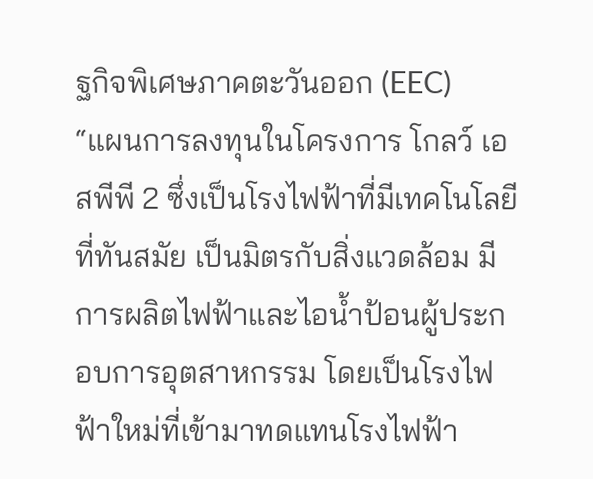ฐกิจพิเศษภาคตะวันออก (EEC)
“แผนการลงทุนในโครงการ โกลว์ เอสพีพี 2 ซึ่งเป็นโรงไฟฟ้าที่มีเทคโนโลยีที่ทันสมัย เป็นมิตรกับสิ่งแวดล้อม มีการผลิตไฟฟ้าและไอน้ำป้อนผู้ประกอบการอุตสาหกรรม โดยเป็นโรงไฟฟ้าใหม่ที่เข้ามาทดแทนโรงไฟฟ้า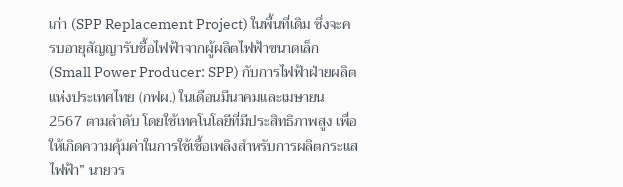เก่า (SPP Replacement Project) ในพื้นที่เดิม ซึ่งจะครบอายุสัญญารับซื้อไฟฟ้าจากผู้ผลิตไฟฟ้าขนาดเล็ก (Small Power Producer: SPP) กับการไฟฟ้าฝ่ายผลิตแห่งประเทศไทย (กฟผ.) ในเดือนมีนาคมและเมษายน 2567 ตามลำดับ โดยใช้เทคโนโลยีที่มีประสิทธิภาพสูง เพื่อให้เกิดความคุ้มค่าในการใช้เชื้อเพลิงสำหรับการผลิตกระแสไฟฟ้า” นายวร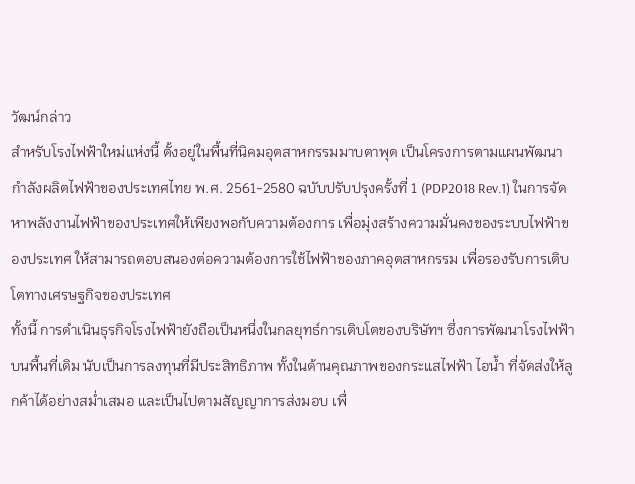วัฒน์กล่าว
สำหรับโรงไฟฟ้าใหม่แห่งนี้ ตั้งอยู่ในพื้นที่นิคมอุตสาหกรรมมาบตาพุด เป็นโครงการตามแผนพัฒนากำลังผลิตไฟฟ้าของประเทศไทย พ.ศ. 2561-2580 ฉบับปรับปรุงครั้งที่ 1 (PDP2018 Rev.1) ในการจัดหาพลังงานไฟฟ้าของประเทศให้เพียงพอกับความต้องการ เพื่อมุ่งสร้างความมั่นคงของระบบไฟฟ้าของประเทศ ให้สามารถตอบสนองต่อความต้องการใช้ไฟฟ้าของภาคอุตสาหกรรม เพื่อรองรับการเติบโตทางเศรษฐกิจของประเทศ
ทั้งนี้ การดำเนินธุรกิจโรงไฟฟ้ายังถือเป็นหนึ่งในกลยุทธ์การเติบโตของบริษัทฯ ซึ่งการพัฒนาโรงไฟฟ้าบนพื้นที่เดิม นับเป็นการลงทุนที่มีประสิทธิภาพ ทั้งในด้านคุณภาพของกระแสไฟฟ้า ไอน้ำ ที่จัดส่งให้ลูกค้าได้อย่างสม่ำเสมอ และเป็นไปตามสัญญาการส่งมอบ เพื่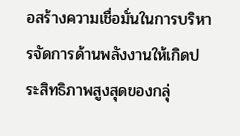อสร้างความเชื่อมั่นในการบริหารจัดการด้านพลังงานให้เกิดประสิทธิภาพสูงสุดของกลุ่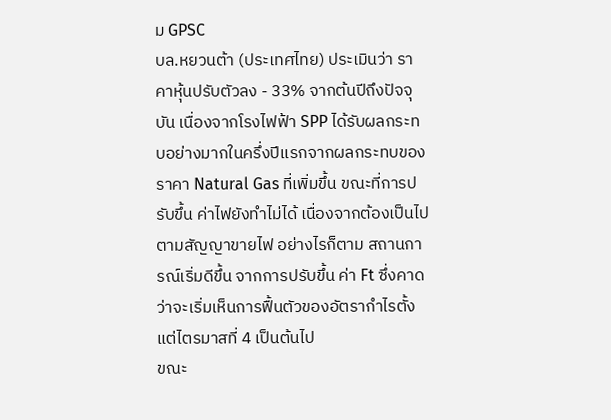ม GPSC
บล.หยวนต้า (ประเทศไทย) ประเมินว่า ราคาหุ้นปรับตัวลง - 33% จากต้นปีถึงปัจจุบัน เนื่องจากโรงไฟฟ้า SPP ได้รับผลกระทบอย่างมากในครึ่งปีแรกจากผลกระทบของราคา Natural Gas ที่เพิ่มขึ้น ขณะที่การปรับขึ้น ค่าไฟยังทำไม่ได้ เนื่องจากต้องเป็นไปตามสัญญาขายไฟ อย่างไรก็ตาม สถานการณ์เริ่มดีขึ้น จากการปรับขึ้น ค่า Ft ซึ่งคาดว่าจะเริ่มเห็นการฟื้นตัวของอัตรากำไรตั้งแต่ไตรมาสที่ 4 เป็นต้นไป
ขณะ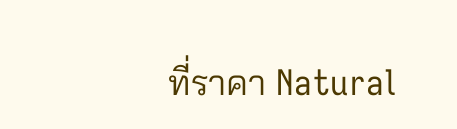ที่ราคา Natural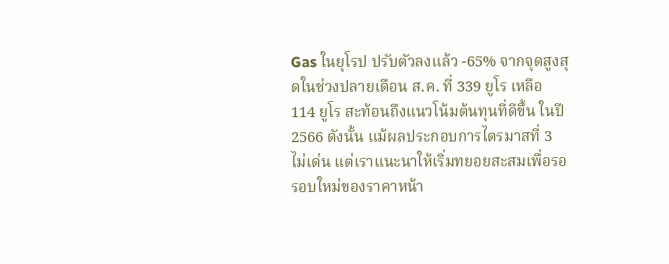Gas ในยุโรป ปรับตัวลงแล้ว -65% จากจุดสูงสุดในช่วงปลายเดือน ส.ค. ที่ 339 ยูโร เหลือ 114 ยูโร สะท้อนถึงแนวโน้มต้นทุนที่ดีขึ้น ในปี 2566 ดังนั้น แม้ผลประกอบการไตรมาสที่ 3 ไม่เด่น แต่เราแนะนาให้เริ่มทยอยสะสมเพื่อรอรอบใหม่ของราคาหน้า